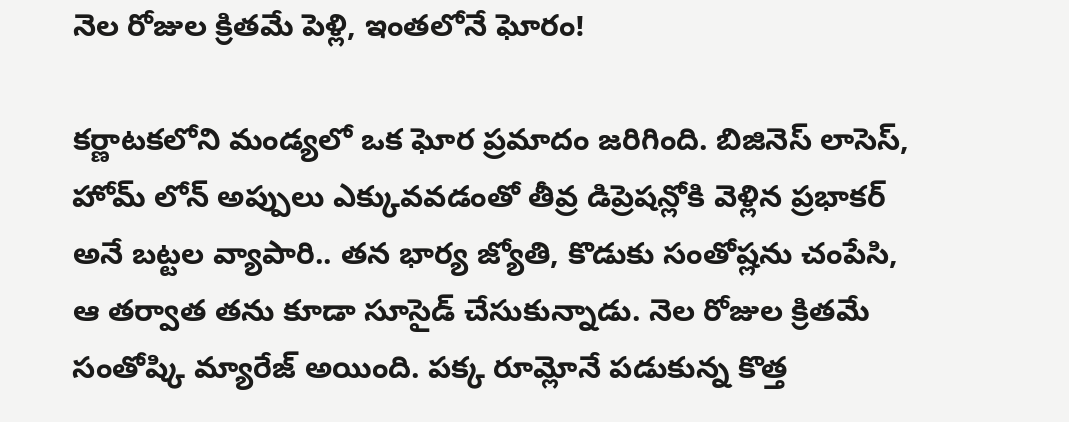నెల రోజుల క్రితమే పెళ్లి, ఇంతలోనే ఘోరం!

కర్ణాటకలోని మండ్యలో ఒక ఘోర ప్రమాదం జరిగింది. బిజినెస్ లాసెస్, హోమ్ లోన్ అప్పులు ఎక్కువవడంతో తీవ్ర డిప్రెషన్లోకి వెళ్లిన ప్రభాకర్ అనే బట్టల వ్యాపారి.. తన భార్య జ్యోతి, కొడుకు సంతోష్లను చంపేసి, ఆ తర్వాత తను కూడా సూసైడ్ చేసుకున్నాడు. నెల రోజుల క్రితమే సంతోష్కి మ్యారేజ్ అయింది. పక్క రూమ్లోనే పడుకున్న కొత్త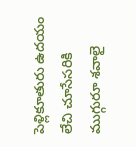పెళ్లికూతురు ఉదయం లేచి చూసేసరికి ముగ్గురూ శవాలై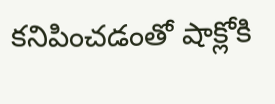కనిపించడంతో షాక్లోకి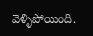వెళ్ళిపోయింది.